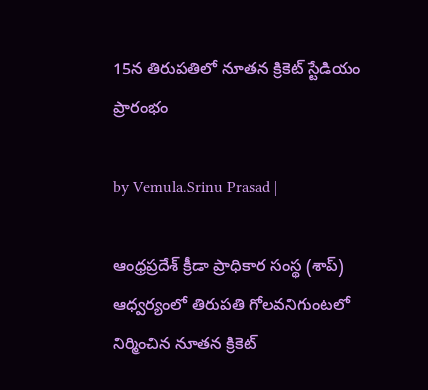15న తిరుపతిలో నూతన క్రికెట్ స్టేడియం ప్రారంభం

by Vemula.Srinu Prasad |

ఆంధ్రప్రదేశ్ క్రీడా ప్రాధికార సంస్థ (శాప్) ఆధ్వర్యంలో తిరుపతి గోలవనిగుంటలో నిర్మించిన నూతన క్రికెట్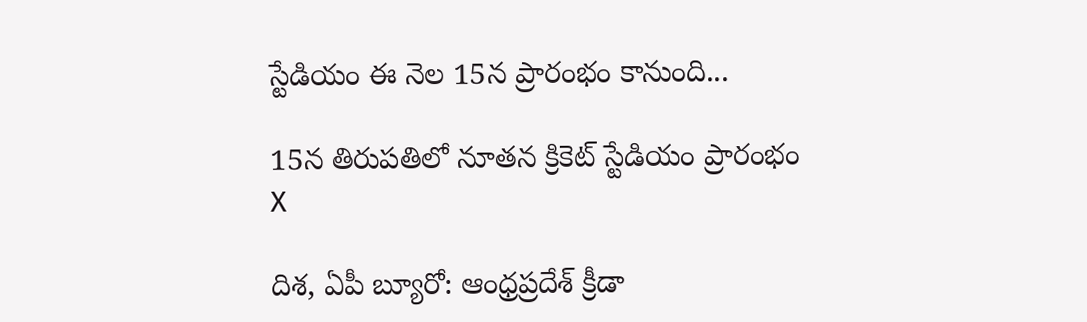స్టేడియం ఈ నెల 15న ప్రారంభం కానుంది...

15న తిరుపతిలో నూతన క్రికెట్ స్టేడియం ప్రారంభం
X

దిశ, ఏపీ బ్యూరో: ఆంధ్రప్రదేశ్ క్రీడా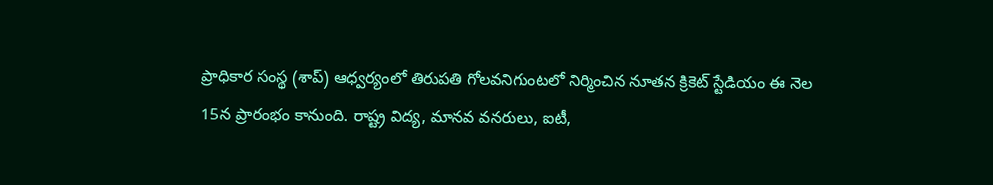ప్రాధికార సంస్థ (శాప్) ఆధ్వర్యంలో తిరుపతి గోలవనిగుంటలో నిర్మించిన నూతన క్రికెట్ స్టేడియం ఈ నెల 15న ప్రారంభం కానుంది. రాష్ట్ర విద్య, మానవ వనరులు, ఐటీ,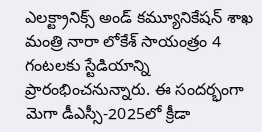ఎలక్ట్రానిక్స్ అండ్ కమ్యూనికేషన్ శాఖ మంత్రి నారా లోకేశ్ సాయంత్రం 4 గంటలకు స్టేడియాన్ని ప్రారంభించనున్నారు. ఈ సందర్భంగా మెగా డీఎస్సీ-2025లో క్రీడా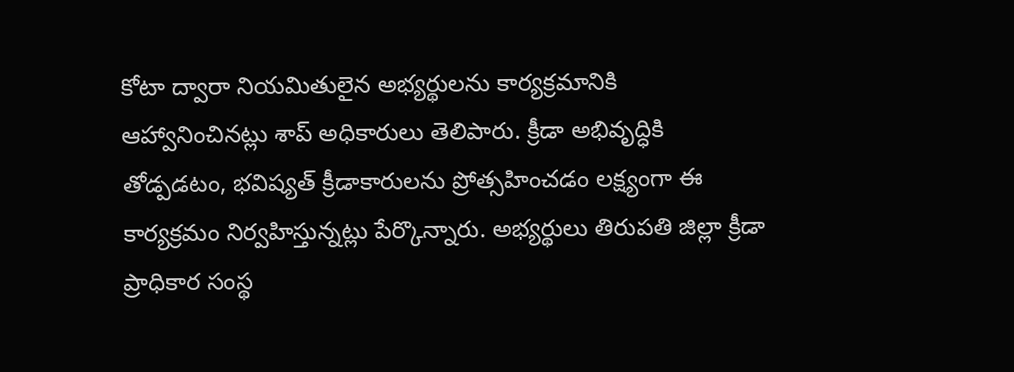కోటా ద్వారా నియమితులైన అభ్యర్థులను కార్యక్రమానికి ఆహ్వానించినట్లు శాప్ అధికారులు తెలిపారు. క్రీడా అభివృద్ధికి తోడ్పడటం, భవిష్యత్ క్రీడాకారులను ప్రోత్సహించడం లక్ష్యంగా ఈ కార్యక్రమం నిర్వహిస్తున్నట్లు పేర్కొన్నారు. అభ్యర్థులు తిరుపతి జిల్లా క్రీడా ప్రాధికార సంస్థ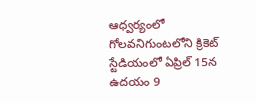ఆధ్వర్యంలో గోలవనిగుంటలోని క్రికెట్ స్టేడియంలో ఏప్రిల్ 15న ఉదయం 9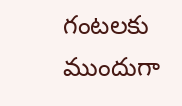గంటలకు ముందుగా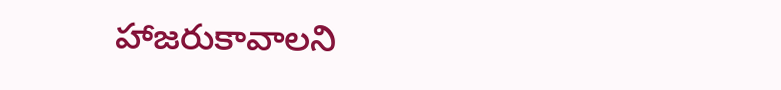హాజరుకావాలని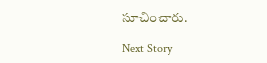సూచించారు.

Next Story